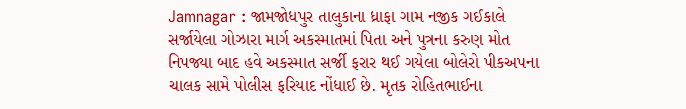Jamnagar : જામજોધપુર તાલુકાના ધ્રાફા ગામ નજીક ગઈકાલે સર્જાયેલા ગોઝારા માર્ગ અકસ્માતમાં પિતા અને પુત્રના કરુણ મોત નિપજ્યા બાદ હવે અકસ્માત સર્જી ફરાર થઈ ગયેલા બોલેરો પીકઅપના ચાલક સામે પોલીસ ફરિયાદ નોંધાઈ છે. મૃતક રોહિતભાઈના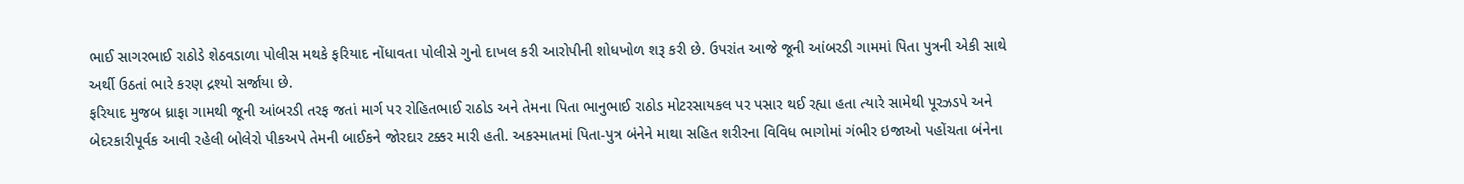ભાઈ સાગરભાઈ રાઠોડે શેઠવડાળા પોલીસ મથકે ફરિયાદ નોંધાવતા પોલીસે ગુનો દાખલ કરી આરોપીની શોધખોળ શરૂ કરી છે. ઉપરાંત આજે જૂની આંબરડી ગામમાં પિતા પુત્રની એકી સાથે અર્થી ઉઠતાં ભારે કરણ દ્રશ્યો સર્જાયા છે.
ફરિયાદ મુજબ ધ્રાફા ગામથી જૂની આંબરડી તરફ જતાં માર્ગ પર રોહિતભાઈ રાઠોડ અને તેમના પિતા ભાનુભાઈ રાઠોડ મોટરસાયકલ પર પસાર થઈ રહ્યા હતા ત્યારે સામેથી પૂરઝડપે અને બેદરકારીપૂર્વક આવી રહેલી બોલેરો પીકઅપે તેમની બાઈકને જોરદાર ટક્કર મારી હતી. અકસ્માતમાં પિતા-પુત્ર બંનેને માથા સહિત શરીરના વિવિધ ભાગોમાં ગંભીર ઇજાઓ પહોંચતા બંનેના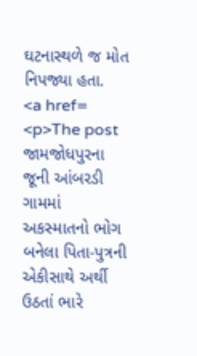ઘટનાસ્થળે જ મોત નિપજ્યા હતા.
<a href=
<p>The post જામજોધપુરના જૂની આંબરડી ગામમાં અકસ્માતનો ભોગ બનેલા પિતા-પુત્રની એકીસાથે અર્થી ઉઠતાં ભારે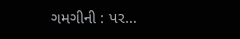ગમગીની : પર…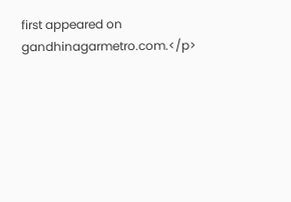first appeared on gandhinagarmetro.com.</p>